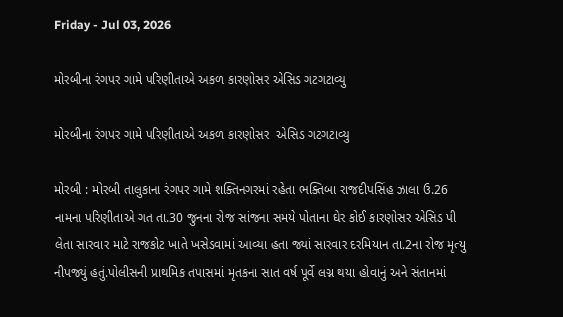Friday - Jul 03, 2026

મોરબીના રંગપર ગામે પરિણીતાએ અકળ કારણોસર એસિડ ગટગટાવ્યુ

મોરબીના રંગપર ગામે પરિણીતાએ અકળ કારણોસર  એસિડ ગટગટાવ્યુ

મોરબી : મોરબી તાલુકાના રંગપર ગામે શક્તિનગરમાં રહેતા ભક્તિબા રાજદીપસિંહ ઝાલા ઉ.26 નામના પરિણીતાએ ગત તા.30 જુનના રોજ સાંજના સમયે પોતાના ઘેર કોઈ કારણોસર એસિડ પી લેતા સારવાર માટે રાજકોટ ખાતે ખસેડવામાં આવ્યા હતા જ્યાં સારવાર દરમિયાન તા.2ના રોજ મૃત્યુ નીપજ્યું હતું.પોલીસની પ્રાથમિક તપાસમાં મૃતકના સાત વર્ષ પૂર્વે લગ્ન થયા હોવાનું અને સંતાનમાં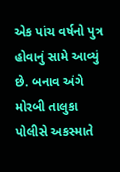એક પાંચ વર્ષનો પુત્ર હોવાનું સામે આવ્યું છે. બનાવ અંગે મોરબી તાલુકા પોલીસે અકસ્માતે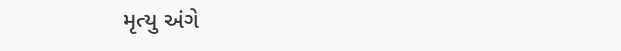મૃત્યુ અંગે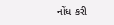નોંધ કરી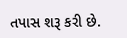તપાસ શરૂ કરી છે.